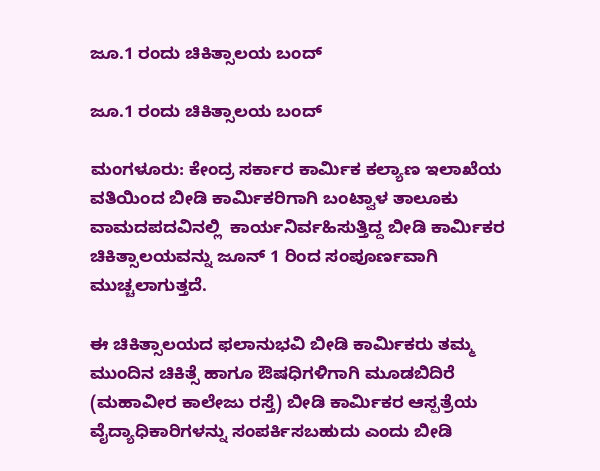ಜೂ.1 ರಂದು ಚಿಕಿತ್ಸಾಲಯ ಬಂದ್

ಜೂ.1 ರಂದು ಚಿಕಿತ್ಸಾಲಯ ಬಂದ್

ಮಂಗಳೂರು: ಕೇಂದ್ರ ಸರ್ಕಾರ ಕಾರ್ಮಿಕ ಕಲ್ಯಾಣ ಇಲಾಖೆಯ ವತಿಯಿಂದ ಬೀಡಿ ಕಾರ್ಮಿಕರಿಗಾಗಿ ಬಂಟ್ವಾಳ ತಾಲೂಕು ವಾಮದಪದವಿನಲ್ಲಿ  ಕಾರ್ಯನಿರ್ವಹಿಸುತ್ತಿದ್ದ ಬೀಡಿ ಕಾರ್ಮಿಕರ ಚಿಕಿತ್ಸಾಲಯವನ್ನು ಜೂನ್ 1 ರಿಂದ ಸಂಪೂರ್ಣವಾಗಿ ಮುಚ್ಚಲಾಗುತ್ತದೆ.

ಈ ಚಿಕಿತ್ಸಾಲಯದ ಫಲಾನುಭವಿ ಬೀಡಿ ಕಾರ್ಮಿಕರು ತಮ್ಮ ಮುಂದಿನ ಚಿಕಿತ್ಸೆ ಹಾಗೂ ಔಷಧಿಗಳಿಗಾಗಿ ಮೂಡಬಿದಿರೆ (ಮಹಾವೀರ ಕಾಲೇಜು ರಸ್ತೆ) ಬೀಡಿ ಕಾರ್ಮಿಕರ ಆಸ್ಪತ್ರೆಯ ವೈದ್ಯಾಧಿಕಾರಿಗಳನ್ನು ಸಂಪರ್ಕಿಸಬಹುದು ಎಂದು ಬೀಡಿ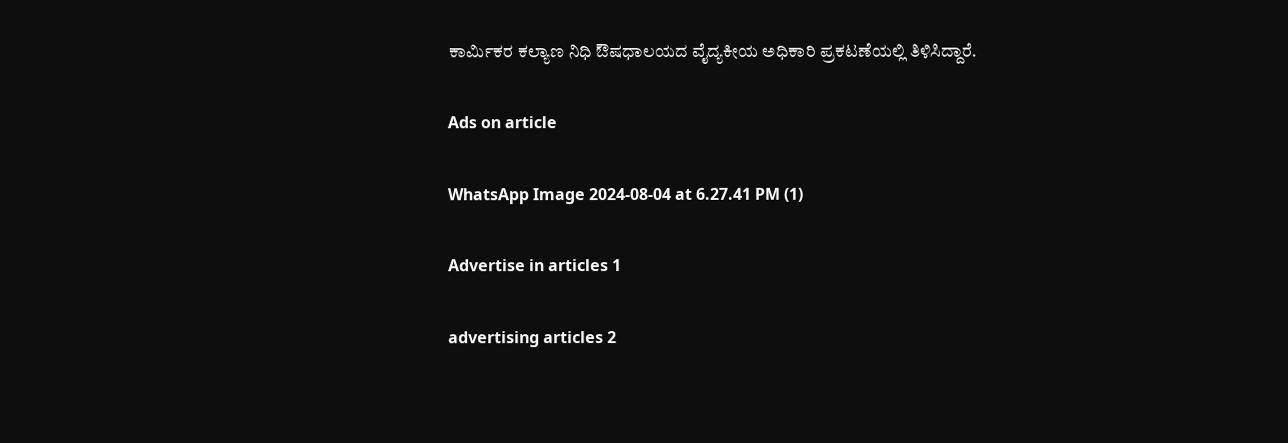ಕಾರ್ಮಿಕರ ಕಲ್ಯಾಣ ನಿಧಿ ಔಷಧಾಲಯದ ವೈದ್ಯಕೀಯ ಅಧಿಕಾರಿ ಪ್ರಕಟಣೆಯಲ್ಲಿ ತಿಳಿಸಿದ್ದಾರೆ.

Ads on article

WhatsApp Image 2024-08-04 at 6.27.41 PM (1)

Advertise in articles 1

advertising articles 2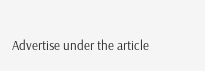Advertise under the article